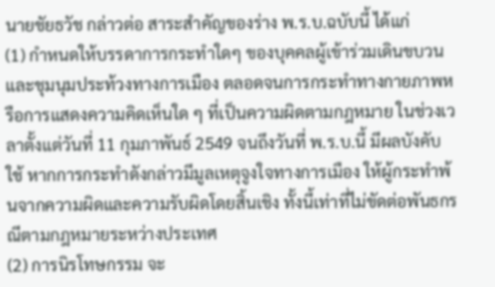นายชัยธวัช กล่าวต่อ สาระสำคัญของร่าง พ.ร.บ.ฉบับนี้ ได้แก่
(1) กำหนดให้บรรดาการกระทำใดๆ ของบุคคลผู้เข้าร่วมเดินขบวนและชุมนุมประท้วงทางการเมือง ตลอดจนการกระทำทางกายภาพหรือการแสดงความคิดเห็นใด ๆ ที่เป็นความผิดตามกฎหมาย ในช่วงเวลาตั้งแต่วันที่ 11 กุมภาพันธ์ 2549 จนถึงวันที่ พ.ร.บ.นี้ มีผลบังคับใช้ หากการกระทำดังกล่าวมีมูลเหตุจูงใจทางการเมือง ให้ผู้กระทำพ้นจากความผิดและความรับผิดโดยสิ้นเชิง ทั้งนี้เท่าที่ไม่ขัดต่อพันธกรณีตามกฎหมายระหว่างประเทศ
(2) การนิรโทษกรรม จะ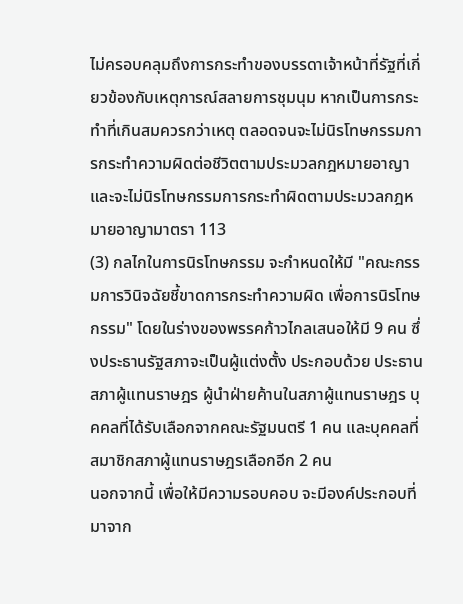ไม่ครอบคลุมถึงการกระทำของบรรดาเจ้าหน้าที่รัฐที่เกี่ยวข้องกับเหตุการณ์สลายการชุมนุม หากเป็นการกระทำที่เกินสมควรกว่าเหตุ ตลอดจนจะไม่นิรโทษกรรมการกระทำความผิดต่อชีวิตตามประมวลกฎหมายอาญา และจะไม่นิรโทษกรรมการกระทำผิดตามประมวลกฎหมายอาญามาตรา 113
(3) กลไกในการนิรโทษกรรม จะกำหนดให้มี "คณะกรรมการวินิจฉัยชี้ขาดการกระทำความผิด เพื่อการนิรโทษกรรม" โดยในร่างของพรรคก้าวไกลเสนอให้มี 9 คน ซึ่งประธานรัฐสภาจะเป็นผู้แต่งตั้ง ประกอบด้วย ประธานสภาผู้แทนราษฎร ผู้นำฝ่ายค้านในสภาผู้แทนราษฎร บุคคลที่ได้รับเลือกจากคณะรัฐมนตรี 1 คน และบุคคลที่สมาชิกสภาผู้แทนราษฎรเลือกอีก 2 คน
นอกจากนี้ เพื่อให้มีความรอบคอบ จะมีองค์ประกอบที่มาจาก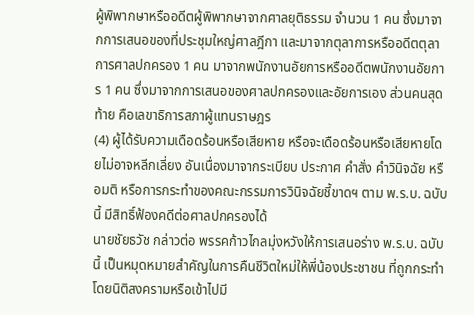ผู้พิพากษาหรืออดีตผู้พิพากษาจากศาลยุติธรรม จำนวน 1 คน ซึ่งมาจากการเสนอของที่ประชุมใหญ่ศาลฎีกา และมาจากตุลาการหรืออดีตตุลาการศาลปกครอง 1 คน มาจากพนักงานอัยการหรืออดีตพนักงานอัยการ 1 คน ซึ่งมาจากการเสนอของศาลปกครองและอัยการเอง ส่วนคนสุดท้าย คือเลขาธิการสภาผู้แทนราษฎร
(4) ผู้ได้รับความเดือดร้อนหรือเสียหาย หรือจะเดือดร้อนหรือเสียหายโดยไม่อาจหลีกเลี่ยง อันเนื่องมาจากระเบียบ ประกาศ คำสั่ง คำวินิจฉัย หรือมติ หรือการกระทำของคณะกรรมการวินิจฉัยชี้ขาดฯ ตาม พ.ร.บ. ฉบับนี้ มีสิทธิ์ฟ้องคดีต่อศาลปกครองได้
นายชัยธวัช กล่าวต่อ พรรคก้าวไกลมุ่งหวังให้การเสนอร่าง พ.ร.บ. ฉบับนี้ เป็นหมุดหมายสำคัญในการคืนชีวิตใหม่ให้พี่น้องประชาชน ที่ถูกกระทำโดยนิติสงครามหรือเข้าไปมี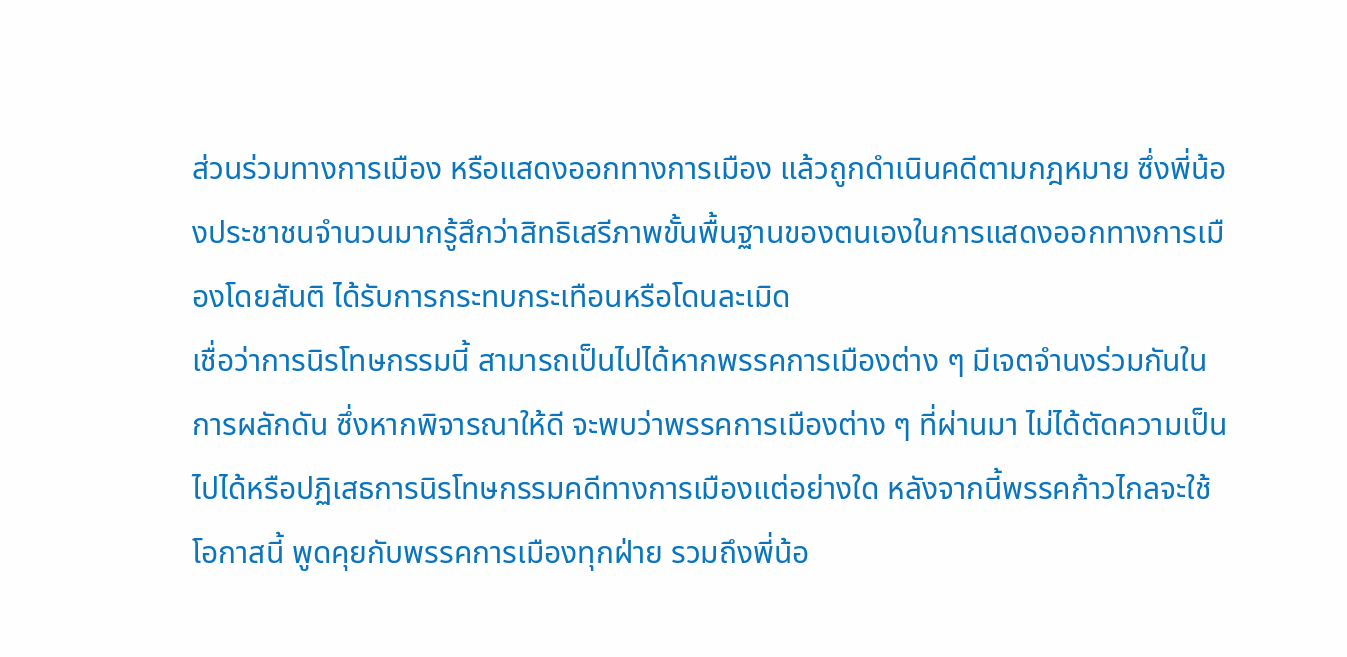ส่วนร่วมทางการเมือง หรือแสดงออกทางการเมือง แล้วถูกดำเนินคดีตามกฎหมาย ซึ่งพี่น้องประชาชนจำนวนมากรู้สึกว่าสิทธิเสรีภาพขั้นพื้นฐานของตนเองในการแสดงออกทางการเมืองโดยสันติ ได้รับการกระทบกระเทือนหรือโดนละเมิด
เชื่อว่าการนิรโทษกรรมนี้ สามารถเป็นไปได้หากพรรคการเมืองต่าง ๆ มีเจตจำนงร่วมกันในการผลักดัน ซึ่งหากพิจารณาให้ดี จะพบว่าพรรคการเมืองต่าง ๆ ที่ผ่านมา ไม่ได้ตัดความเป็นไปได้หรือปฏิเสธการนิรโทษกรรมคดีทางการเมืองแต่อย่างใด หลังจากนี้พรรคก้าวไกลจะใช้โอกาสนี้ พูดคุยกับพรรคการเมืองทุกฝ่าย รวมถึงพี่น้อ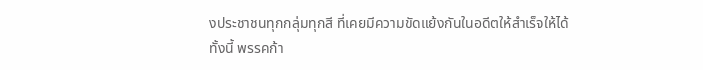งประชาชนทุกกลุ่มทุกสี ที่เคยมีความขัดแย้งกันในอดีตให้สำเร็จให้ได้
ทั้งนี้ พรรคก้า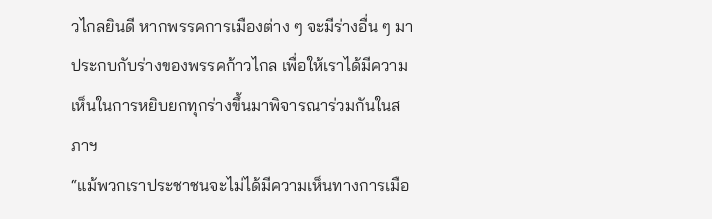วไกลยินดี หากพรรคการเมืองต่าง ๆ จะมีร่างอื่น ๆ มาประกบกับร่างของพรรคก้าวไกล เพื่อให้เราได้มีความเห็นในการหยิบยกทุกร่างขึ้นมาพิจารณาร่วมกันในสภาฯ
“แม้พวกเราประชาชนจะไม่ได้มีความเห็นทางการเมือ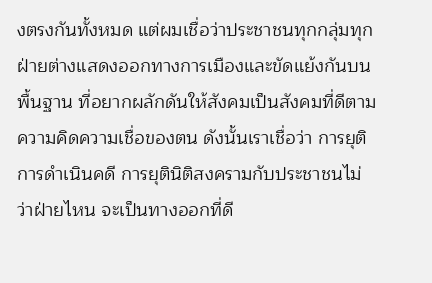งตรงกันทั้งหมด แต่ผมเชื่อว่าประชาชนทุกกลุ่มทุกฝ่ายต่างแสดงออกทางการเมืองและขัดแย้งกันบนพื้นฐาน ที่อยากผลักดันให้สังคมเป็นสังคมที่ดีตามความคิดความเชื่อของตน ดังนั้นเราเชื่อว่า การยุติการดำเนินคดี การยุตินิติสงครามกับประชาชนไม่ว่าฝ่ายไหน จะเป็นทางออกที่ดี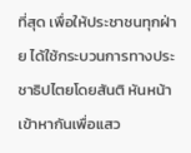ที่สุด เพื่อให้ประชาชนทุกฝ่าย ได้ใช้กระบวนการทางประชาธิปไตยโดยสันติ หันหน้าเข้าหากันเพื่อแสว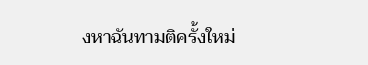งหาฉันทามติครั้งใหม่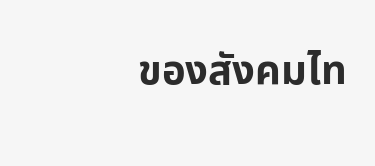ของสังคมไท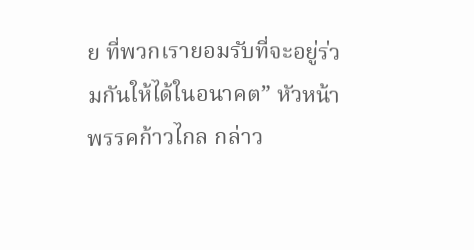ย ที่พวกเรายอมรับที่จะอยู่ร่วมกันให้ได้ในอนาคต” หัวหน้าพรรคก้าวไกล กล่าว